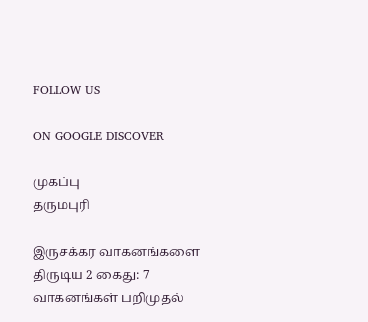FOLLOW US

ON GOOGLE DISCOVER

முகப்பு
தருமபுரி

இருசக்கர வாகனங்களை திருடிய 2 கைது: 7 வாகனங்கள் பறிமுதல்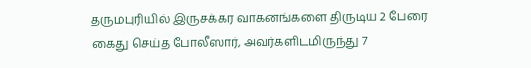தருமபுரியில் இருசக்கர வாகனங்களை திருடிய 2 பேரை கைது செய்த போலீஸார், அவர்களிடமிருந்து 7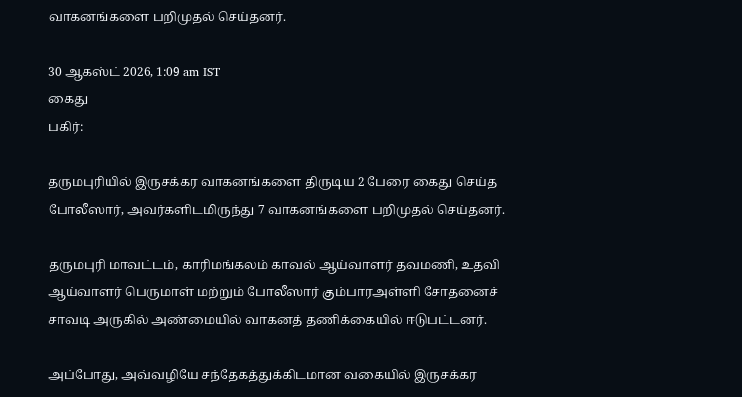வாகனங்களை பறிமுதல் செய்தனர்.

30 ஆகஸ்ட் 2026, 1:09 am IST
கைது
பகிர்:

தருமபுரியில் இருசக்கர வாகனங்களை திருடிய 2 பேரை கைது செய்த போலீஸார், அவர்களிடமிருந்து 7 வாகனங்களை பறிமுதல் செய்தனர்.

தருமபுரி மாவட்டம், காரிமங்கலம் காவல் ஆய்வாளர் தவமணி, உதவி ஆய்வாளர் பெருமாள் மற்றும் போலீஸார் கும்பாரஅள்ளி சோதனைச் சாவடி அருகில் அண்மையில் வாகனத் தணிக்கையில் ஈடுபட்டனர்.

அப்போது, அவ்வழியே சந்தேகத்துக்கிடமான வகையில் இருசக்கர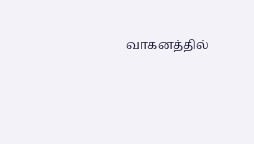வாகனத்தில்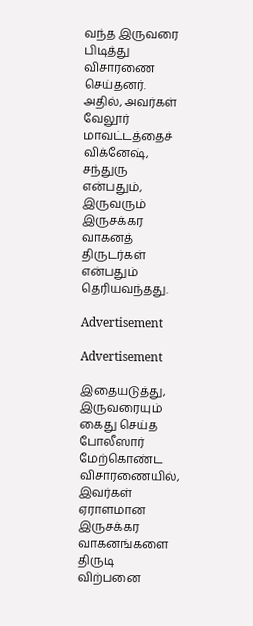வந்த இருவரை பிடித்து விசாரணை செய்தனர். அதில், அவர்கள் வேலூர் மாவட்டத்தைச் விக்னேஷ், சந்துரு என்பதும், இருவரும் இருசக்கர வாகனத் திருடர்கள் என்பதும் தெரியவந்தது.

Advertisement

Advertisement

இதையடுத்து, இருவரையும் கைது செய்த போலீஸார் மேற்கொண்ட விசாரணையில், இவர்கள் ஏராளமான இருசக்கர வாகனங்களை திருடி விற்பனை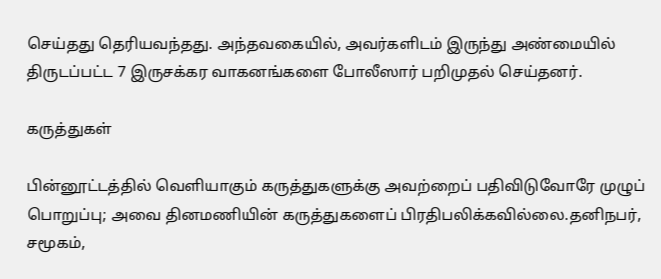செய்தது தெரியவந்தது. அந்தவகையில், அவர்களிடம் இருந்து அண்மையில் திருடப்பட்ட 7 இருசக்கர வாகனங்களை போலீஸார் பறிமுதல் செய்தனர்.

கருத்துகள்

பின்னூட்டத்தில் வெளியாகும் கருத்துகளுக்கு அவற்றைப் பதிவிடுவோரே முழுப் பொறுப்பு; அவை தினமணியின் கருத்துகளைப் பிரதிபலிக்கவில்லை.தனிநபர், சமூகம்,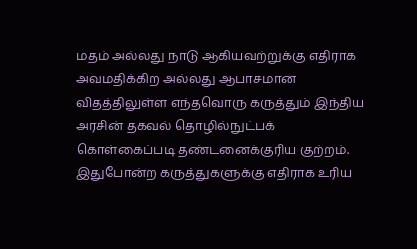மதம் அல்லது நாடு ஆகியவற்றுக்கு எதிராக அவமதிக்கிற அல்லது ஆபாசமான விதத்திலுள்ள எந்தவொரு கருத்தும் இந்திய அரசின் தகவல் தொழில்நுட்பக் கொள்கைப்படி தண்டனைக்குரிய குற்றம். இதுபோன்ற கருத்துகளுக்கு எதிராக உரிய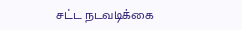சட்ட நடவடிக்கை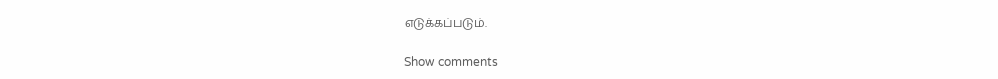எடுக்கப்படும்.

Show comments